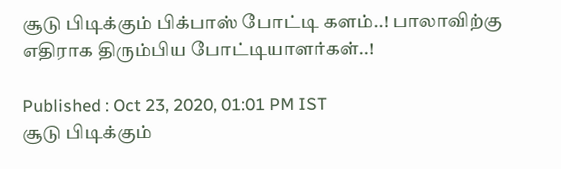சூடு பிடிக்கும் பிக்பாஸ் போட்டி களம்..! பாலாவிற்கு எதிராக திரும்பிய போட்டியாளர்கள்..!

Published : Oct 23, 2020, 01:01 PM IST
சூடு பிடிக்கும்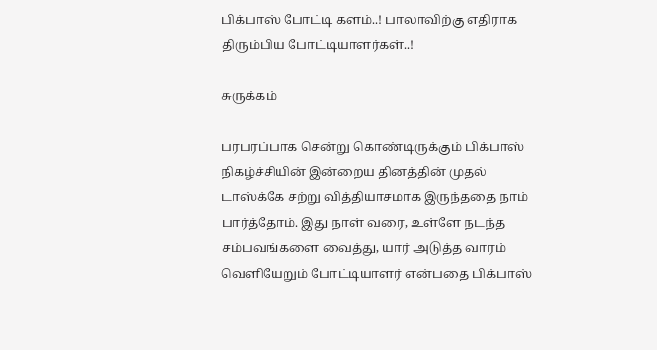பிக்பாஸ் போட்டி களம்..! பாலாவிற்கு எதிராக திரும்பிய போட்டியாளர்கள்..!

சுருக்கம்

பரபரப்பாக சென்று கொண்டிருக்கும் பிக்பாஸ்  நிகழ்ச்சியின் இன்றைய தினத்தின் முதல் டாஸ்க்கே சற்று வித்தியாசமாக இருந்ததை நாம் பார்த்தோம். இது நாள் வரை, உள்ளே நடந்த சம்பவங்களை வைத்து, யார் அடுத்த வாரம் வெளியேறும் போட்டியாளர் என்பதை பிக்பாஸ்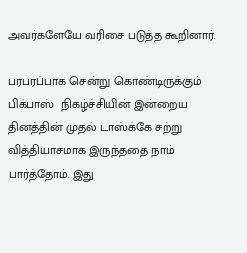அவர்களேயே வரிசை படுத்த கூறினார்.

பரபரப்பாக சென்று கொண்டிருக்கும் பிக்பாஸ்  நிகழ்ச்சியின் இன்றைய தினத்தின் முதல் டாஸ்க்கே சற்று வித்தியாசமாக இருந்ததை நாம் பார்த்தோம். இது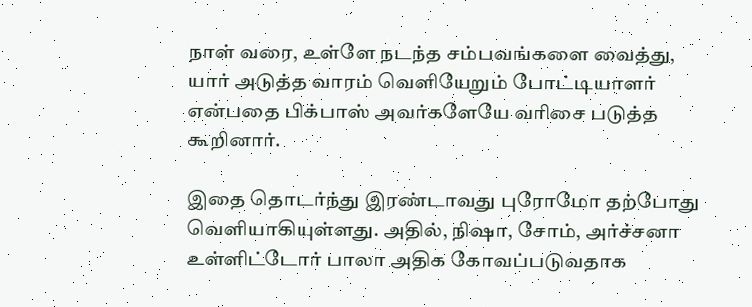நாள் வரை, உள்ளே நடந்த சம்பவங்களை வைத்து, யார் அடுத்த வாரம் வெளியேறும் போட்டியாளர் என்பதை பிக்பாஸ் அவர்களேயே வரிசை படுத்த கூறினார்.

இதை தொடர்ந்து இரண்டாவது புரோமோ தற்போது வெளியாகியுள்ளது. அதில், நிஷா, சோம், அர்ச்சனா உள்ளிட்டோர் பாலா அதிக கோவப்படுவதாக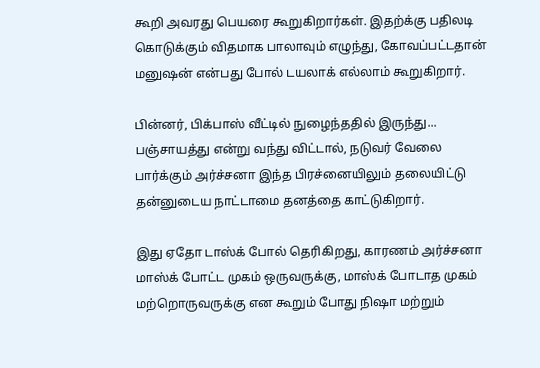கூறி அவரது பெயரை கூறுகிறார்கள். இதற்க்கு பதிலடி கொடுக்கும் விதமாக பாலாவும் எழுந்து, கோவப்பட்டதான் மனுஷன் என்பது போல் டயலாக் எல்லாம் கூறுகிறார்.

பின்னர், பிக்பாஸ் வீட்டில் நுழைந்ததில் இருந்து... பஞ்சாயத்து என்று வந்து விட்டால், நடுவர் வேலை பார்க்கும் அர்ச்சனா இந்த பிரச்னையிலும் தலையிட்டு தன்னுடைய நாட்டாமை தனத்தை காட்டுகிறார்.

இது ஏதோ டாஸ்க் போல் தெரிகிறது, காரணம் அர்ச்சனா மாஸ்க் போட்ட முகம் ஒருவருக்கு, மாஸ்க் போடாத முகம் மற்றொருவருக்கு என கூறும் போது நிஷா மற்றும்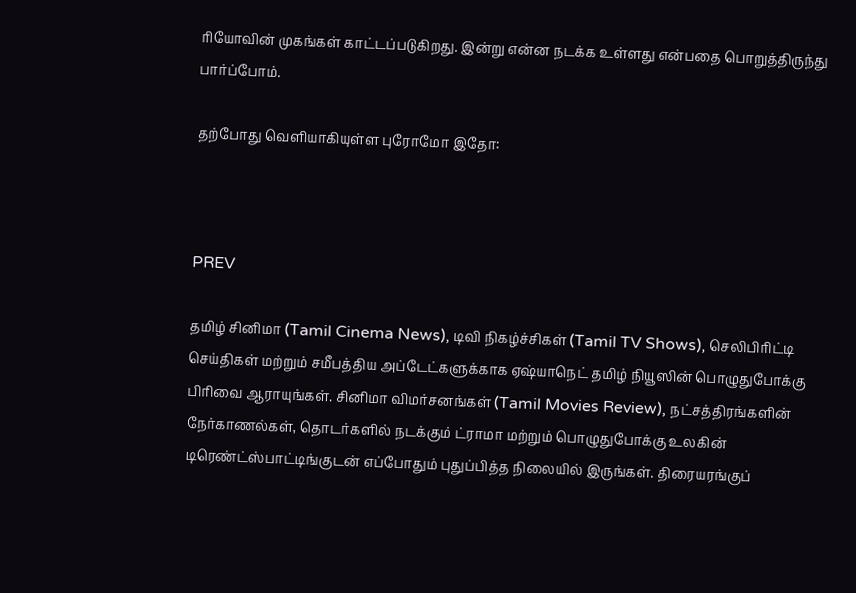ரியோவின் முகங்கள் காட்டப்படுகிறது. இன்று என்ன நடக்க உள்ளது என்பதை பொறுத்திருந்து பார்ப்போம்.

தற்போது வெளியாகியுள்ள புரோமோ இதோ:



PREV

தமிழ் சினிமா (Tamil Cinema News), டிவி நிகழ்ச்சிகள் (Tamil TV Shows), செலிபிரிட்டி செய்திகள் மற்றும் சமீபத்திய அப்டேட்களுக்காக ஏஷ்யாநெட் தமிழ் நியூஸின் பொழுதுபோக்கு பிரிவை ஆராயுங்கள். சினிமா விமர்சனங்கள் (Tamil Movies Review), நட்சத்திரங்களின் நேர்காணல்கள், தொடர்களில் நடக்கும் ட்ராமா மற்றும் பொழுதுபோக்கு உலகின் டிரெண்ட்ஸ்பாட்டிங்குடன் எப்போதும் புதுப்பித்த நிலையில் இருங்கள். திரையரங்குப்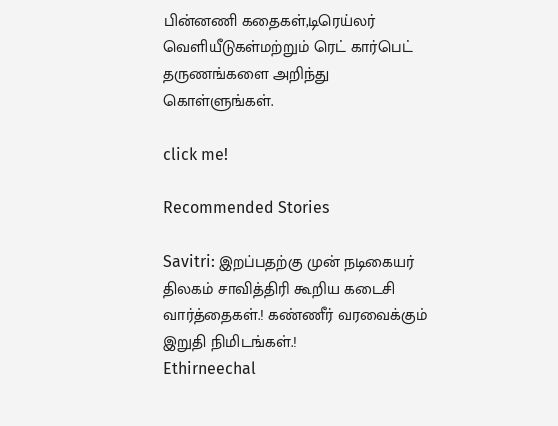பின்னணி கதைகள்,டிரெய்லர் வெளியீடுகள்மற்றும் ரெட் கார்பெட் தருணங்களை அறிந்து கொள்ளுங்கள்.

click me!

Recommended Stories

Savitri: இறப்பதற்கு முன் நடிகையர் திலகம் சாவித்திரி கூறிய கடைசி வார்த்தைகள்.! கண்ணீர் வரவைக்கும் இறுதி நிமிடங்கள்.!
Ethirneechal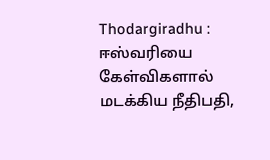Thodargiradhu : ஈஸ்வரியை கேள்விகளால் மடக்கிய நீதிபதி,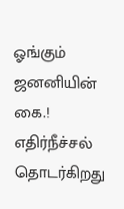ஓங்கும் ஜனனியின் கை.! எதிர்நீச்சல் தொடர்கிறது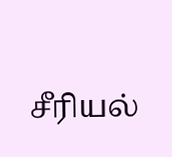சீரியல்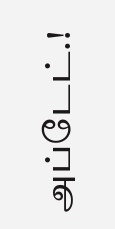அப்டேட்.!